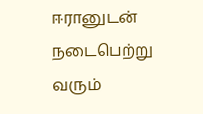ஈரானுடன் நடைபெற்று வரும்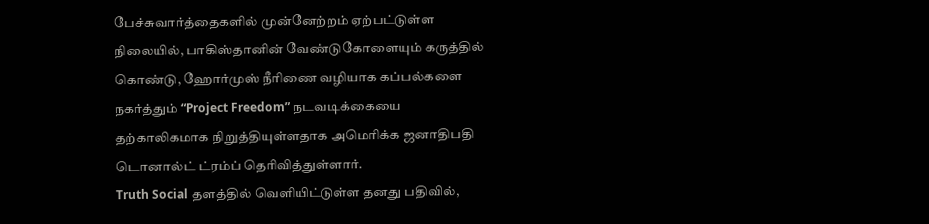பேச்சுவார்த்தைகளில் முன்னேற்றம் ஏற்பட்டுள்ள நிலையில், பாகிஸ்தானின் வேண்டுகோளையும் கருத்தில் கொண்டு, ஹோர்முஸ் நீரிணை வழியாக கப்பல்களை நகர்த்தும் “Project Freedom” நடவடிக்கையை தற்காலிகமாக நிறுத்தியுள்ளதாக அமெரிக்க ஜனாதிபதி டொனால்ட் ட்ரம்ப் தெரிவித்துள்ளார்.
Truth Social தளத்தில் வெளியிட்டுள்ள தனது பதிவில்,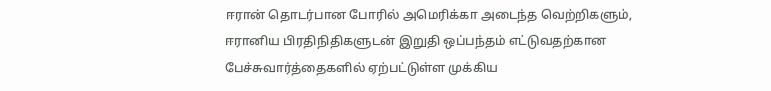ஈரான் தொடர்பான போரில் அமெரிக்கா அடைந்த வெற்றிகளும், ஈரானிய பிரதிநிதிகளுடன் இறுதி ஒப்பந்தம் எட்டுவதற்கான பேச்சுவார்த்தைகளில் ஏற்பட்டுள்ள முக்கிய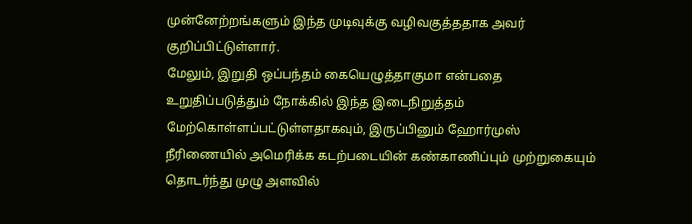முன்னேற்றங்களும் இந்த முடிவுக்கு வழிவகுத்ததாக அவர் குறிப்பிட்டுள்ளார்.
மேலும், இறுதி ஒப்பந்தம் கையெழுத்தாகுமா என்பதை உறுதிப்படுத்தும் நோக்கில் இந்த இடைநிறுத்தம் மேற்கொள்ளப்பட்டுள்ளதாகவும், இருப்பினும் ஹோர்முஸ் நீரிணையில் அமெரிக்க கடற்படையின் கண்காணிப்பும் முற்றுகையும் தொடர்ந்து முழு அளவில்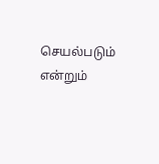செயல்படும் என்றும்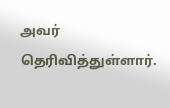அவர் தெரிவித்துள்ளார்.